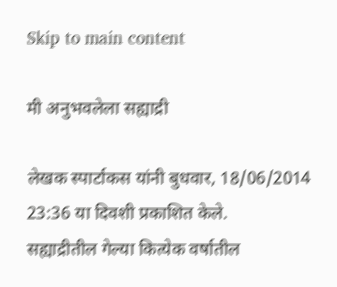Skip to main content

मी अनुभवलेला सह्याद्री

लेखक स्पार्टाकस यांनी बुधवार, 18/06/2014 23:36 या दिवशी प्रकाशित केले.
सह्याद्रीतील गेल्या कित्येक वर्षातील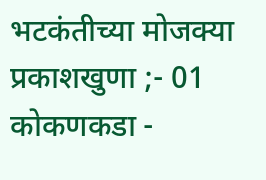भटकंतीच्या मोजक्या प्रकाशखुणा ;- 01 कोकणकडा -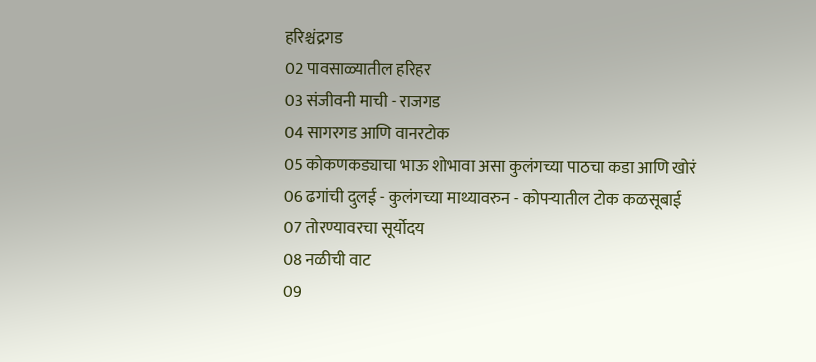हरिश्चंद्रगड
02 पावसाळ्यातील हरिहर
03 संजीवनी माची - राजगड
04 सागरगड आणि वानरटोक
05 कोकणकड्याचा भाऊ शोभावा असा कुलंगच्या पाठचा कडा आणि खोरं
06 ढगांची दुलई - कुलंगच्या माथ्यावरुन - कोपर्‍यातील टोक कळसूबाई
07 तोरण्यावरचा सूर्योदय
08 नळीची वाट
09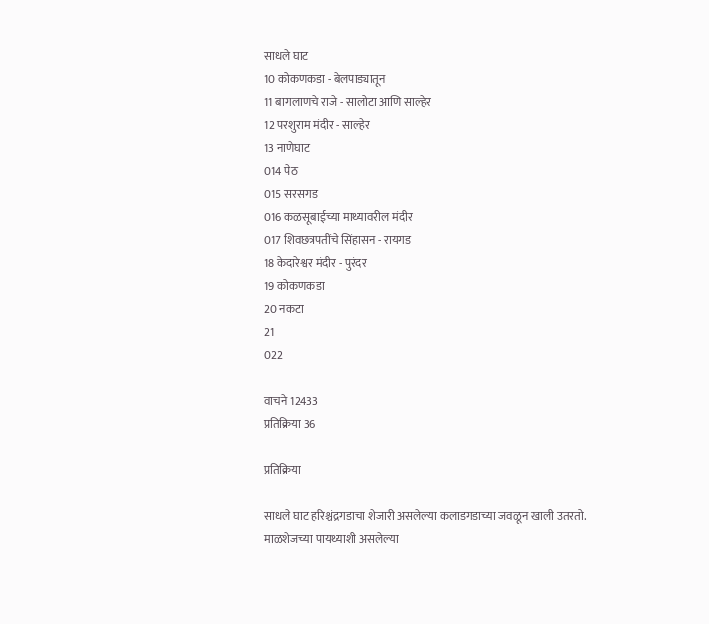साधले घाट
10 कोकणकडा - बेलपाड्यातून
11 बागलाणचे राजे - सालोटा आणि साल्हेर
12 परशुराम मंदीर - साल्हेर
13 नाणेघाट
014 पेठ
015 सरसगड
016 कळसूबाईच्या माथ्यावरील मंदीर
017 शिवछत्रपतींचे सिंहासन - रायगड
18 केदारेश्वर मंदीर - पुरंदर
19 कोकणकडा
20 नकटा
21
022

वाचने 12433
प्रतिक्रिया 36

प्रतिक्रिया

साधले घाट हरिश्चंद्रगडाचा शेजारी असलेल्या कलाडगडाच्या जवळून खाली उतरतो. माळशेजच्या पायथ्याशी असलेल्या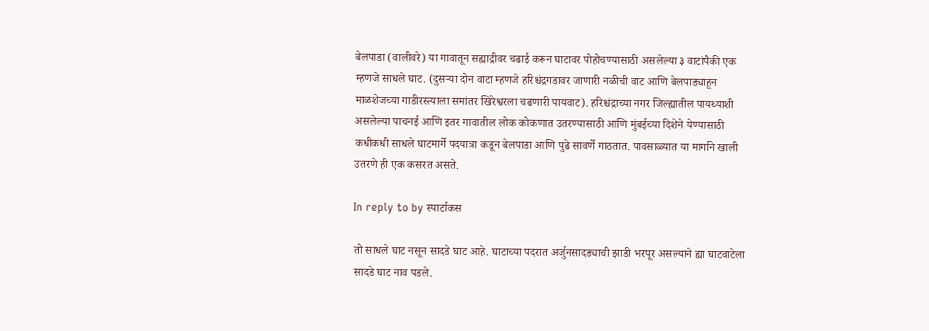बेलपाडा (वालीवरे) या गावातून सह्याद्रीवर चढाई करून घाटावर पोहोचण्यासाठी असलेल्या ३ वाटांपैकी एक म्हणजे साधले घाट. (दुसर्‍या दोन वाटा म्हणजे हरिश्चंद्रगडावर जाणारी नळीची वाट आणि बेलपाड्याहून माळशेजच्या गाडीरस्त्याला समांतर खिरेश्वरला चढणारी पायवाट). हरिश्चंद्राच्या नगर जिल्ह्यातील पायथ्याशी असलेल्या पाचनई आणि इतर गावातील लोक कोकणात उतरण्यासाठी आणि मुंबईच्या दिशेने येण्यासाठी कधीकधी साधले घाटमार्गे पदयात्रा कडून बेलपाडा आणि पुढे सावर्णे गाठतात. पावसाळ्यात या मार्गाने खाली उतरणे ही एक कसरत असते.

In reply to by स्पार्टाकस

तो साधले घाट नसून सादडे घाट आहे. घाटाच्या पदरात अर्जुनसादड्याची झाडी भरपूर असल्याने ह्या घाटवाटेला सादडे घाट नाव पडले.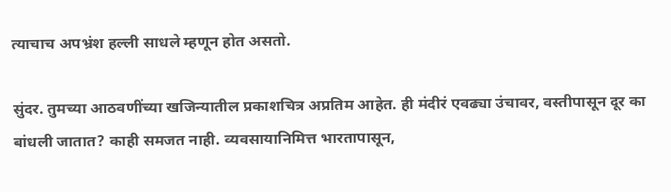त्याचाच अपभ्रंश हल्ली साधले म्हणून होत असतो.

सुंदर. तुमच्या आठवणींच्या खजिन्यातील प्रकाशचित्र अप्रतिम आहेत. ही मंदीरं एवढ्या उंचावर, वस्तीपासून दूर का बांधली जातात? काही समजत नाही. व्यवसायानिमित्त भारतापासून,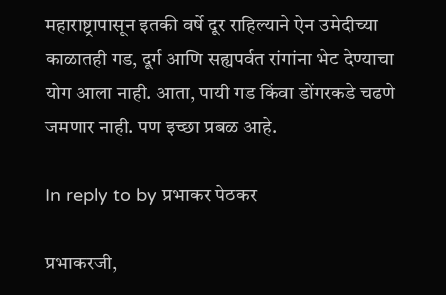महाराष्ट्रापासून इतकी वर्षे दूर राहिल्याने ऐन उमेदीच्या काळातही गड, दूर्ग आणि सह्यपर्वत रांगांना भेट देण्याचा योग आला नाही. आता, पायी गड किंवा डोंगरकडे चढणे जमणार नाही. पण इच्छा प्रबळ आहे.

In reply to by प्रभाकर पेठकर

प्रभाकरजी,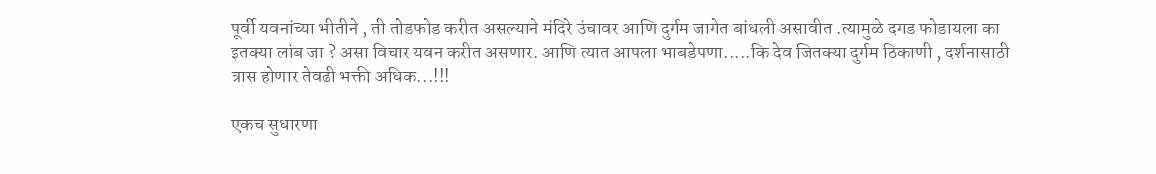पूर्वी यवनांच्या भीतीने , ती तोडफोड करीत असल्याने मंदिरे उंचावर आणि दुर्गम जागेत बांधली असावीत .त्यामुळे दगड फोडायला का इतक्या लांब जा ? असा विचार यवन करीत असणार. आणि त्यात आपला भाबडेपणा.....कि देव जितक्या दुर्गम ठिकाणी , दर्शनासाठी त्रास होणार तेवढी भक्ती अधिक...!!!

एकच सुधारणा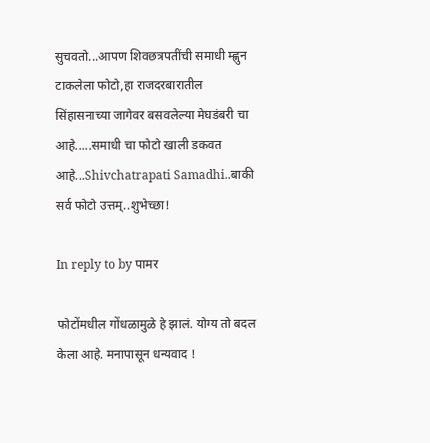सुचवतो...आपण शिवछत्रपतींची समाधी म्ह्णुन टाकलेला फोटो,हा राजदरबारातील सिंहासनाच्या जागेवर बसवलेल्या मेघडंबरी चा आहे.....समाधी चा फोटो खाली डकवत आहे...Shivchatrapati Samadhi..बाकी सर्व फोटो उत्तम्..शुभेच्छा!

In reply to by पामर

फोटोंमधील गोंधळामुळे हे झालं. योग्य तो बदल केला आहे. मनापासून धन्यवाद !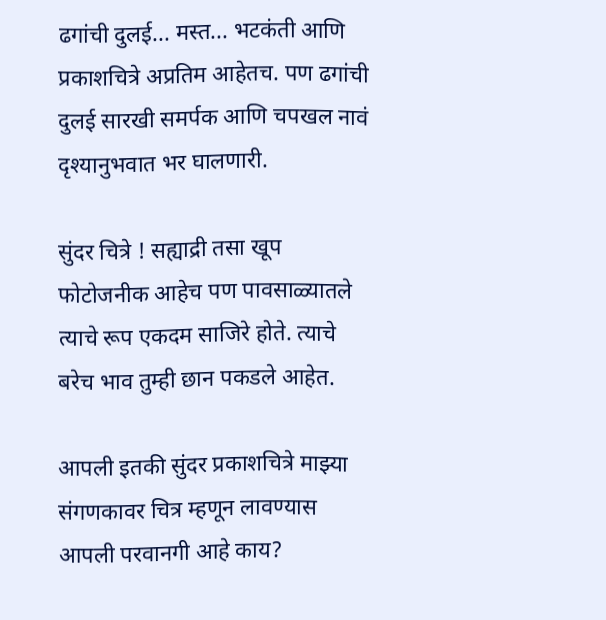ढगांची दुलई... मस्त... भटकंती आणि प्रकाशचित्रे अप्रतिम आहेतच. पण ढगांची दुलई सारखी समर्पक आणि चपखल नावं दृश्यानुभवात भर घालणारी.

सुंदर चित्रे ! सह्याद्री तसा खूप फोटोजनीक आहेच पण पावसाळ्यातले त्याचे रूप एकदम साजिरे होते. त्याचे बरेच भाव तुम्ही छान पकडले आहेत.

आपली इतकी सुंदर प्रकाशचित्रे माझ्या संगणकावर चित्र म्हणून लावण्यास आपली परवानगी आहे काय?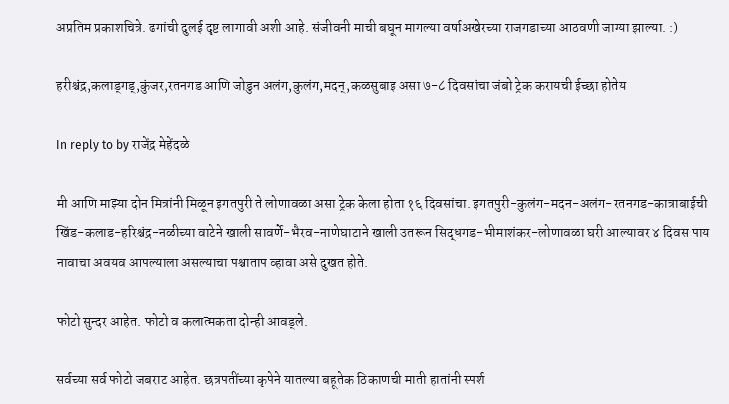अप्रतिम प्रकाशचित्रे. ढगांची दुलई दृष्ट लागावी अशी आहे. संजीवनी माची बघून मागल्या वर्षाअखेरच्या राजगडाच्या आठवणी जाग्या झाल्या. :)

हरीश्चंद्र,कलाड्गड्,कुंजर,रतनगड आणि जोडुन अलंग,कुलंग,मदन्,कळसुबाइ असा ७-८ दिवसांचा जंबो ट्रेक करायची ईच्छा होतेय

In reply to by राजेंद्र मेहेंदळे

मी आणि माझ्या दोन मित्रांनी मिळून इगतपुरी ते लोणावळा असा ट्रेक केला होता १६ दिवसांचा. इगतपुरी-कुलंग-मदन-अलंग-रतनगड-कात्राबाईची खिंड-कलाड-हरिश्चंद्र-नळीच्या वाटेने खाली सावर्णे-भैरव-नाणेघाटाने खाली उतरून सिद्धगड-भीमाशंकर-लोणावळा घरी आल्यावर ४ दिवस पाय नावाचा अवयव आपल्याला असल्याचा पश्चाताप व्हावा असे दुखत होते.

फोटो सुन्दर आहेत. फोटो व कलात्मकता दोन्ही आवड्ले.

सर्वच्या सर्व फोटो जबराट आहेत. छत्रपतींच्या कृपेने यातल्या बहूतेक ठिकाणची माती हातांनी स्पर्श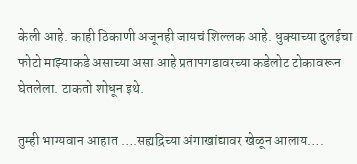केली आहे. काही ठिकाणी अजूनही जायचं शिल्लक आहे. धुक्याच्या दुलईचा फोटो माझ्याकडे असाच्या असा आहे प्रतापगडावरच्या कडेलोट टोकावरून घेतलेला. टाकतो शोधून इथे.

तुम्ही भाग्यवान आहात ….सह्यद्रिच्या अंगाखांद्यावर खेळून आलाय….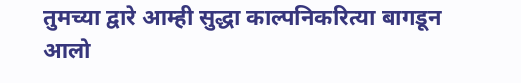तुमच्या द्वारे आम्ही सुद्धा काल्पनिकरित्या बागडून आलो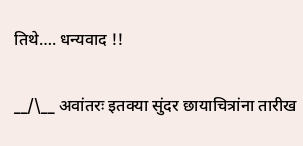तिथे…. धन्यवाद !!

__/\__ अवांतरः इतक्या सुंदर छायाचित्रांना तारीख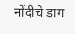नोंदीचे डाग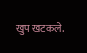खुप खटकले.